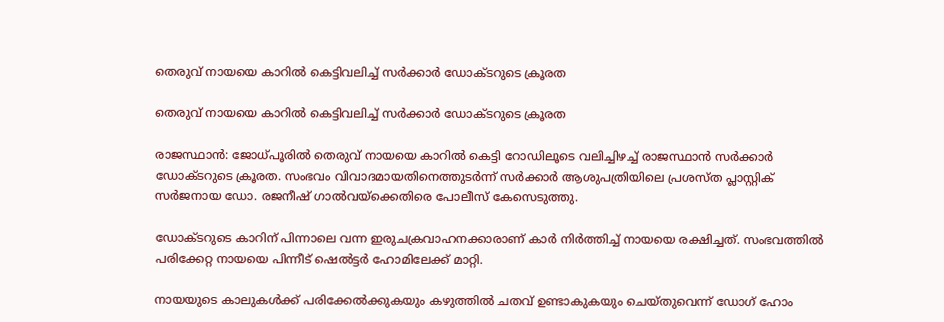തെരുവ് നായയെ കാറിൽ കെട്ടിവലിച്ച് സര്‍ക്കാർ ഡോക്ടറുടെ ക്രൂരത

തെരുവ് നായയെ കാറിൽ കെട്ടിവലിച്ച് സര്‍ക്കാർ ഡോക്ടറുടെ ക്രൂരത

രാജസ്ഥാൻ: ജോധ്പൂരിൽ തെരുവ് നായയെ കാറിൽ കെട്ടി റോഡിലൂടെ വലിച്ചി‍ഴച്ച് രാജസ്ഥാൻ സർക്കാർ ഡോക്ടറുടെ ക്രൂരത. സംഭവം വിവാദമായതിനെത്തുടർന്ന് സർക്കാർ ആശുപത്രിയിലെ പ്രശസ്ത പ്ലാസ്റ്റിക് സർജനായ ഡോ. രജനീഷ് ഗാൽവയ്ക്കെതിരെ പോലീസ് കേസെടുത്തു.

ഡോക്ടറുടെ കാറിന് പിന്നാലെ വന്ന ഇരുചക്രവാഹനക്കാരാണ് കാർ നിർത്തിച്ച് നായയെ രക്ഷിച്ചത്. സംഭവത്തിൽ പരിക്കേറ്റ നായയെ പിന്നീട് ഷെൽട്ടർ ഹോമിലേക്ക് മാറ്റി.

നായയുടെ കാലുകൾക്ക് പരിക്കേൽക്കുകയും കഴുത്തിൽ ചതവ് ഉണ്ടാകുകയും ചെയ്‌തുവെന്ന് ഡോഗ് ഹോം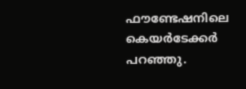ഫൗണ്ടേഷനിലെ കെയർടേക്കർ പറഞ്ഞു.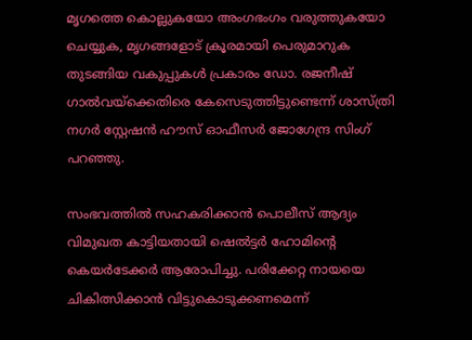മൃഗത്തെ കൊല്ലുകയോ അംഗഭംഗം വരുത്തുകയോ ചെയ്യുക, മൃഗങ്ങളോട് ക്രൂരമായി പെരുമാറുക തുടങ്ങിയ വകുപ്പുകൾ പ്രകാരം ഡോ. രജനീഷ് ഗാൽവയ്ക്കെതിരെ കേസെടുത്തിട്ടുണ്ടെന്ന് ശാസ്ത്രി നഗർ സ്റ്റേഷൻ ഹൗസ് ഓഫീസർ ജോഗേന്ദ്ര സിംഗ് പറഞ്ഞു.

സംഭവത്തിൽ സഹകരിക്കാൻ പൊലീസ് ആദ്യം വിമുഖത കാട്ടിയതായി ഷെൽട്ടർ ഹോമിന്റെ കെയർടേക്കർ ആരോപിച്ചു. പരിക്കേറ്റ നായയെ ചികിത്സിക്കാൻ വിട്ടുകൊടുക്കണമെന്ന്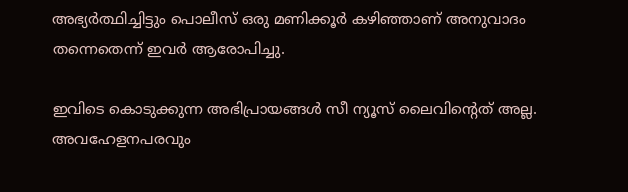അഭ്യർത്ഥിച്ചിട്ടും പൊലീസ് ഒരു മണിക്കൂർ കഴിഞ്ഞാണ് അനുവാദം തന്നെതെന്ന് ഇവർ ആരോപിച്ചു.

ഇവിടെ കൊടുക്കുന്ന അഭിപ്രായങ്ങള്‍ സീ ന്യൂസ് ലൈവിന്റെത് അല്ല. അവഹേളനപരവും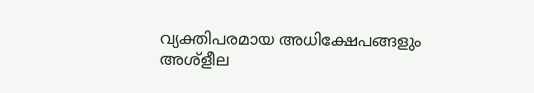വ്യക്തിപരമായ അധിക്ഷേപങ്ങളും അശ്‌ളീല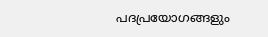പദപ്രയോഗങ്ങളും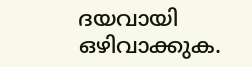ദയവായി ഒഴിവാക്കുക.